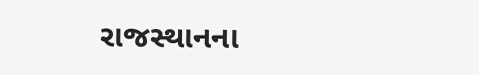રાજસ્થાનના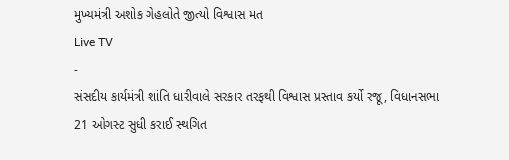મુખ્યમંત્રી અશોક ગેહલોતે જીત્યો વિશ્વાસ મત
Live TV
-
સંસદીય કાર્યમંત્રી શાંતિ ધારીવાલે સરકાર તરફથી વિશ્વાસ પ્રસ્તાવ કર્યો રજૂ, વિધાનસભા 21 ઓગસ્ટ સુધી કરાઈ સ્થગિત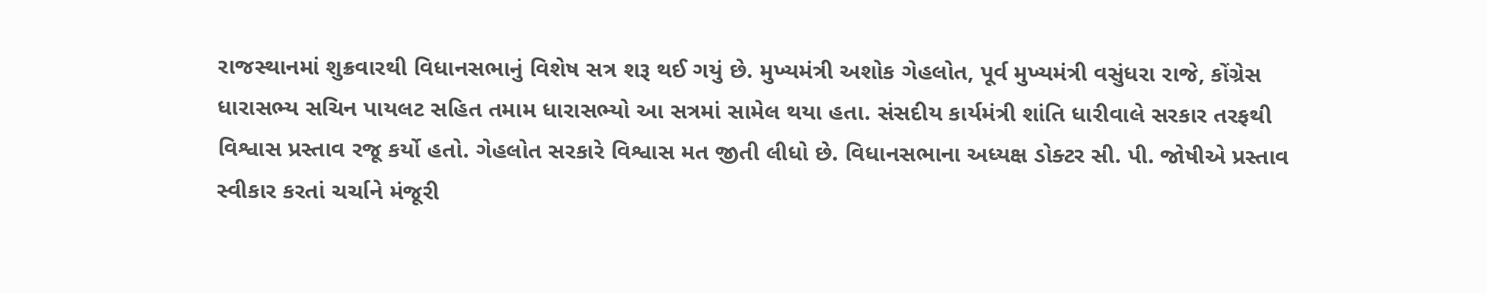રાજસ્થાનમાં શુક્રવારથી વિધાનસભાનું વિશેષ સત્ર શરૂ થઈ ગયું છે. મુખ્યમંત્રી અશોક ગેહલોત, પૂર્વ મુખ્યમંત્રી વસુંધરા રાજે, કોંગ્રેસ ધારાસભ્ય સચિન પાયલટ સહિત તમામ ધારાસભ્યો આ સત્રમાં સામેલ થયા હતા. સંસદીય કાર્યમંત્રી શાંતિ ધારીવાલે સરકાર તરફથી વિશ્વાસ પ્રસ્તાવ રજૂ કર્યો હતો. ગેહલોત સરકારે વિશ્વાસ મત જીતી લીધો છે. વિધાનસભાના અધ્યક્ષ ડોક્ટર સી. પી. જોષીએ પ્રસ્તાવ સ્વીકાર કરતાં ચર્ચાને મંજૂરી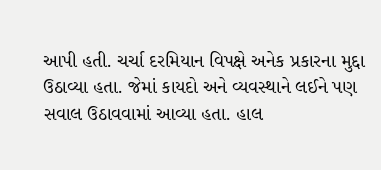આપી હતી. ચર્ચા દરમિયાન વિપક્ષે અનેક પ્રકારના મુદ્દા ઉઠાવ્યા હતા. જેમાં કાયદો અને વ્યવસ્થાને લઈને પણ સવાલ ઉઠાવવામાં આવ્યા હતા. હાલ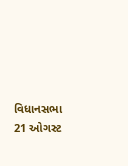વિધાનસભા 21 ઓગસ્ટ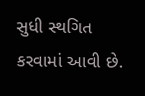સુધી સ્થગિત કરવામાં આવી છે.